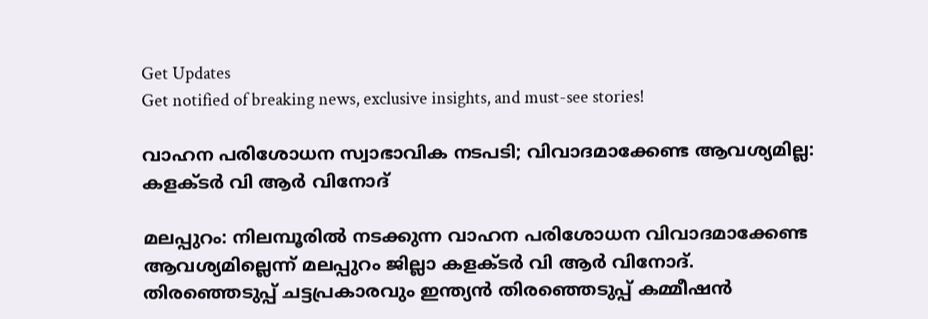Get Updates
Get notified of breaking news, exclusive insights, and must-see stories!

വാഹന പരിശോധന സ്വാഭാവിക നടപടി; വിവാദമാക്കേണ്ട ആവശ്യമില്ല: കളക്ടർ വി ആർ വിനോദ്

മലപ്പുറം: നിലമ്പൂരില്‍ നടക്കുന്ന വാഹന പരിശോധന വിവാദമാക്കേണ്ട ആവശ്യമില്ലെന്ന് മലപ്പുറം ജില്ലാ കളക്ടർ വി ആർ വിനോദ്. തിരഞ്ഞെടുപ്പ് ചട്ടപ്രകാരവും ഇന്ത്യൻ തിരഞ്ഞെടുപ്പ് കമ്മീഷൻ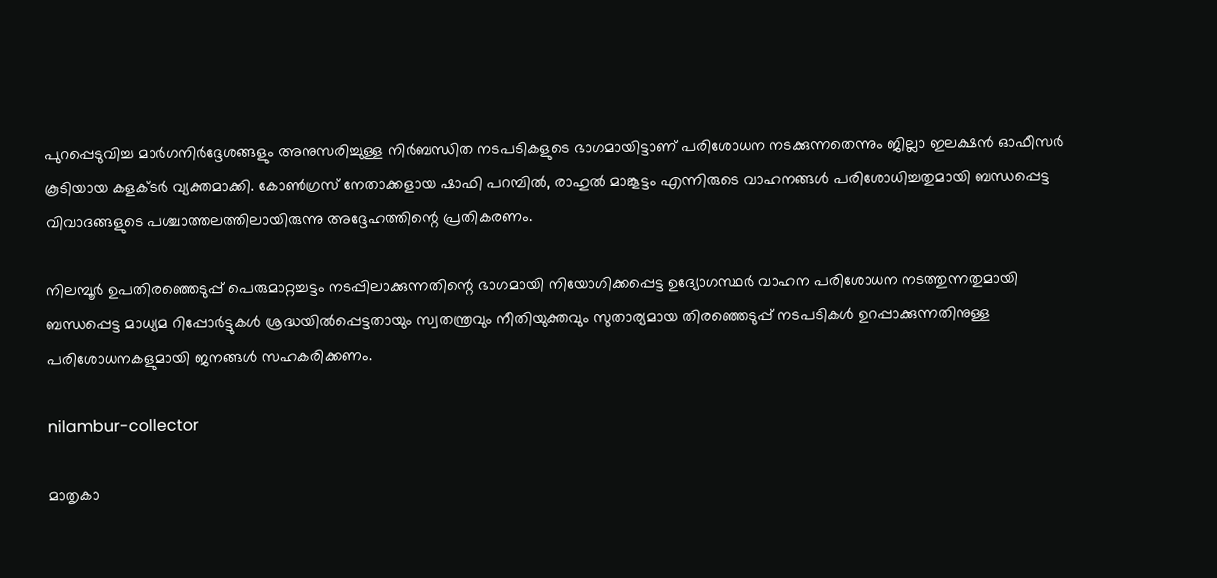പുറപ്പെടുവിച്ച മാർഗനിർദ്ദേശങ്ങളും അനുസരിച്ചുള്ള നിർബന്ധിത നടപടികളുടെ ഭാഗമായിട്ടാണ് പരിശോധന നടക്കുന്നതെന്നും ജില്ലാ ഇലക്ഷൻ ഓഫീസർ കൂടിയായ കളക്ടർ വ്യക്തമാക്കി. കോണ്‍ഗ്രസ് നേതാക്കളായ ഷാഫി പറമ്പില്‍, രാഹുല്‍ മാങ്കൂട്ടം എന്നിരുടെ വാഹനങ്ങള്‍ പരിശോധിച്ചതുമായി ബന്ധപ്പെട്ട വിവാദങ്ങളുടെ പശ്ചാത്തലത്തിലായിരുന്നു അദ്ദേഹത്തിന്റെ പ്രതികരണം.

നിലമ്പൂർ ഉപതിരഞ്ഞെടുപ്പ് പെരുമാറ്റച്ചട്ടം നടപ്പിലാക്കുന്നതിന്റെ ഭാഗമായി നിയോഗിക്കപ്പെട്ട ഉദ്യോഗസ്ഥർ വാഹന പരിശോധന നടത്തുന്നതുമായി ബന്ധപ്പെട്ട മാധ്യമ റിപ്പോർട്ടുകൾ ശ്രദ്ധയിൽപ്പെട്ടതായും സ്വതന്ത്രവും നീതിയുക്തവും സുതാര്യമായ തിരഞ്ഞെടുപ്പ് നടപടികൾ ഉറപ്പാക്കുന്നതിനുള്ള പരിശോധനകളുമായി ജനങ്ങൾ സഹകരിക്കണം.

nilambur-collector

മാതൃകാ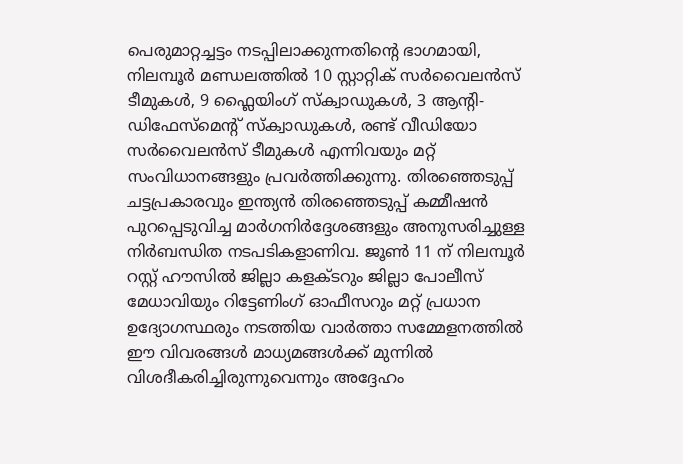പെരുമാറ്റച്ചട്ടം നടപ്പിലാക്കുന്നതിന്റെ ഭാഗമായി, നിലമ്പൂർ മണ്ഡലത്തിൽ 10 സ്റ്റാറ്റിക് സർവൈലൻസ് ടീമുകൾ, 9 ഫ്ലൈയിംഗ് സ്ക്വാഡുകൾ, 3 ആന്റി-ഡിഫേസ്മെന്റ് സ്ക്വാഡുകൾ, രണ്ട് വീഡിയോ സർവൈലൻസ് ടീമുകൾ എന്നിവയും മറ്റ് സംവിധാനങ്ങളും പ്രവർത്തിക്കുന്നു. തിരഞ്ഞെടുപ്പ് ചട്ടപ്രകാരവും ഇന്ത്യൻ തിരഞ്ഞെടുപ്പ് കമ്മീഷൻ പുറപ്പെടുവിച്ച മാർഗനിർദ്ദേശങ്ങളും അനുസരിച്ചുള്ള നിർബന്ധിത നടപടികളാണിവ. ജൂൺ 11 ന് നിലമ്പൂർ റസ്റ്റ് ഹൗസിൽ ജില്ലാ കളക്ടറും ജില്ലാ പോലീസ് മേധാവിയും റിട്ടേണിംഗ് ഓഫീസറും മറ്റ് പ്രധാന ഉദ്യോഗസ്ഥരും നടത്തിയ വാർത്താ സമ്മേളനത്തിൽ ഈ വിവരങ്ങൾ മാധ്യമങ്ങൾക്ക് മുന്നിൽ വിശദീകരിച്ചിരുന്നുവെന്നും അദ്ദേഹം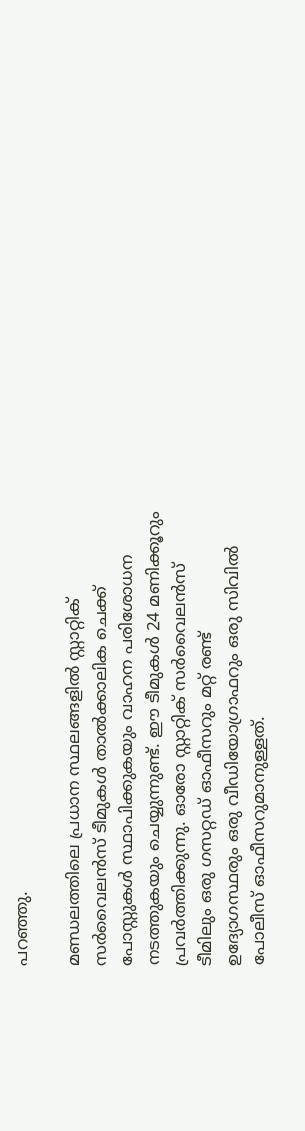പറഞ്ഞു.

മണ്ഡലത്തിലെ പ്രധാന സ്ഥലങ്ങളിൽ സ്റ്റാറ്റിക് സർവൈലൻസ് ടീമുകൾ താൽക്കാലിക ചെക്ക് പോസ്റ്റുകൾ സ്ഥാപിക്കുകയും വാഹന പരിശോധന നടത്തുകയും ചെയ്യുന്നുണ്ട്. ഈ ടീമുകൾ 24 മണിക്കൂറും പ്രവർത്തിക്കുന്നു. ഓരോ സ്റ്റാറ്റിക് സർവൈലൻസ് ടീമിലും ഒരു ഗസറ്റഡ് ഓഫീസറും മറ്റ് രണ്ട് ഉദ്യോഗസ്ഥരും ഒരു വീഡിയോഗ്രാഫറും ഒരു സിവിൽ പോലീസ് ഓഫീസറുമാനുള്ളത്.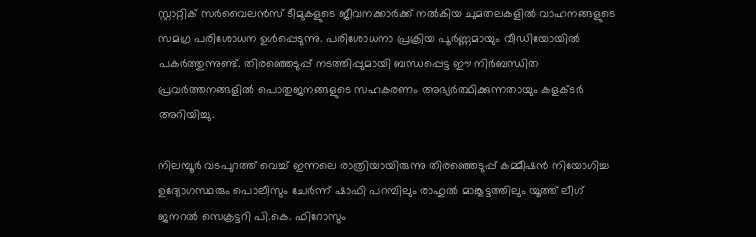സ്റ്റാറ്റിക് സർവൈലൻസ് ടീമുകളുടെ ജീവനക്കാർക്ക് നൽകിയ ചുമതലകളിൽ വാഹനങ്ങളുടെ സമഗ്ര പരിശോധന ഉൾപ്പെടുന്നു. പരിശോധനാ പ്രക്രിയ പൂർണ്ണമായും വീഡിയോയിൽ പകർത്തുന്നുണ്ട്. തിരഞ്ഞെടുപ്പ് നടത്തിപ്പുമായി ബന്ധപ്പെട്ട ഈ നിർബന്ധിത പ്രവർത്തനങ്ങളിൽ പൊതുജനങ്ങളുടെ സഹകരണം അഭ്യർത്ഥിക്കുന്നതായും കളക്ടർ അറിയിച്ചു.

നിലമ്പൂർ വടപുറത്ത് വെച്ച് ഇന്നലെ രാത്രിയായിരുന്നു തിരഞ്ഞെടുപ്പ് കമ്മീഷൻ നിയോഗിച്ച ഉദ്യോഗസ്ഥരും പൊലീസും ചേർന്ന് ഷാഫി പറമ്പിലും രാഹുൽ മാങ്കൂട്ടത്തിലും യൂത്ത് ലീഗ് ജനറൽ സെക്രട്ടറി പി.കെ. ഫിറോസും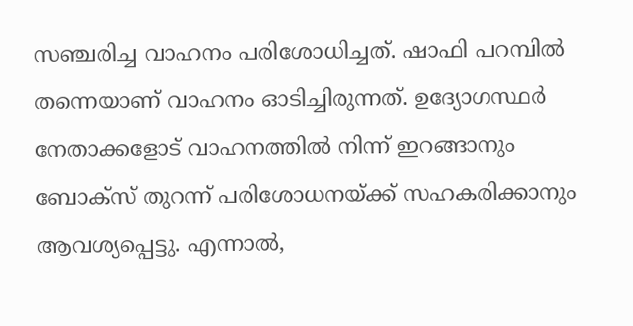സഞ്ചരിച്ച വാഹനം പരിശോധിച്ചത്. ഷാഫി പറമ്പിൽ തന്നെയാണ് വാഹനം ഓടിച്ചിരുന്നത്. ഉദ്യോഗസ്ഥർ നേതാക്കളോട് വാഹനത്തിൽ നിന്ന് ഇറങ്ങാനും ബോക്സ് തുറന്ന് പരിശോധനയ്ക്ക് സഹകരിക്കാനും ആവശ്യപ്പെട്ടു. എന്നാൽ,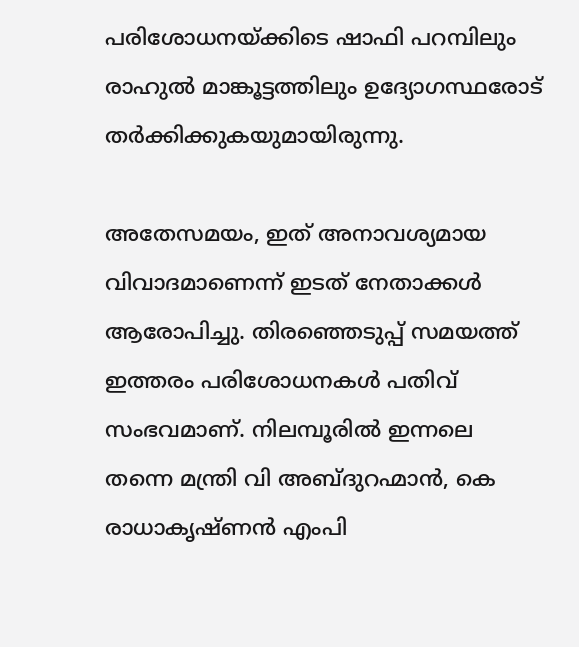പരിശോധനയ്ക്കിടെ ഷാഫി പറമ്പിലും രാഹുൽ മാങ്കൂട്ടത്തിലും ഉദ്യോഗസ്ഥരോട് തർക്കിക്കുകയുമായിരുന്നു.

അതേസമയം, ഇത് അനാവശ്യമായ വിവാദമാണെന്ന് ഇടത് നേതാക്കള്‍ ആരോപിച്ചു. തിരഞ്ഞെടുപ്പ് സമയത്ത് ഇത്തരം പരിശോധനകള്‍ പതിവ് സംഭവമാണ്. നിലമ്പൂരില്‍ ഇന്നലെ തന്നെ മന്ത്രി വി അബ്ദുറഹ്മാന്‍, കെ രാധാകൃഷ്ണന്‍ എംപി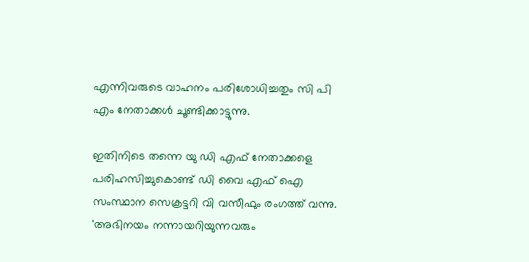എന്നിവരുടെ വാഹനം പരിശോധിച്ചതും സി പി എം നേതാക്കള്‍ ചൂണ്ടിക്കാട്ടുന്നു.

ഇതിനിടെ തന്നെ യു ഡി എഫ് നേതാക്കളെ പരിഹസിച്ചുകൊണ്ട് ഡി വൈ എഫ് ഐ സംസ്ഥാന സെക്രട്ടറി വി വസീഫും രംഗത്ത് വന്നു. 'അഭിനയം നന്നായറിയുന്നവരും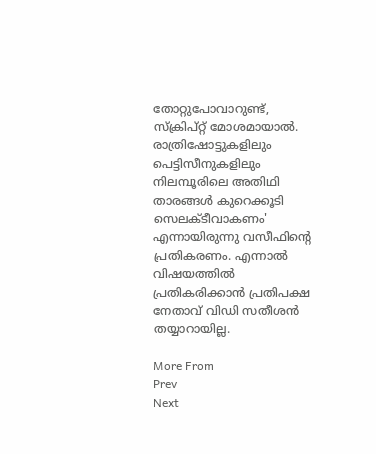തോറ്റുപോവാറുണ്ട്, സ്ക്രിപ്റ്റ് മോശമായാൽ. രാത്രിഷോട്ടുകളിലും പെട്ടിസീനുകളിലും നിലമ്പൂരിലെ അതിഥി താരങ്ങൾ കുറെക്കൂടി സെലക്ടീവാകണം' എന്നായിരുന്നു വസീഫിന്റെ പ്രതികരണം. എന്നാല്‍ വിഷയത്തില്‍ പ്രതികരിക്കാന്‍ പ്രതിപക്ഷ നേതാവ് വിഡി സതീശന്‍ തയ്യാറായില്ല.

More From
Prev
Next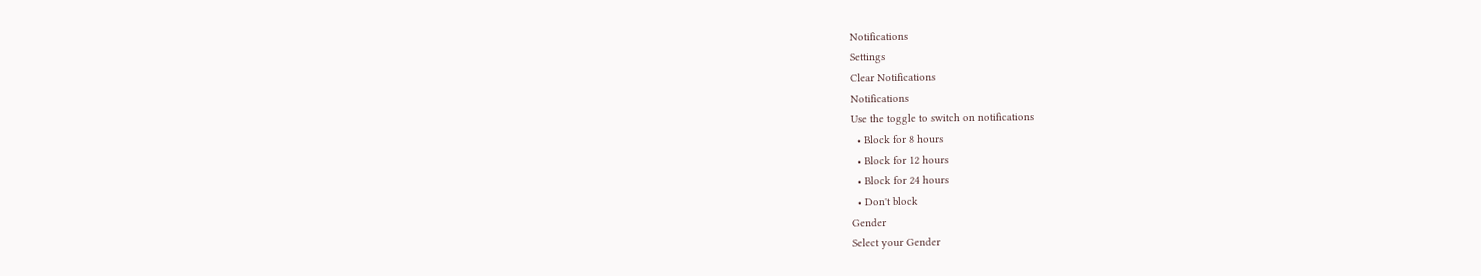Notifications
Settings
Clear Notifications
Notifications
Use the toggle to switch on notifications
  • Block for 8 hours
  • Block for 12 hours
  • Block for 24 hours
  • Don't block
Gender
Select your Gender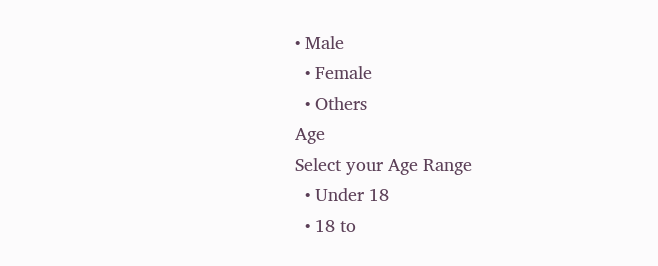• Male
  • Female
  • Others
Age
Select your Age Range
  • Under 18
  • 18 to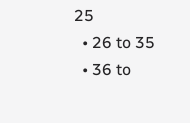25
  • 26 to 35
  • 36 to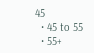45
  • 45 to 55
  • 55+